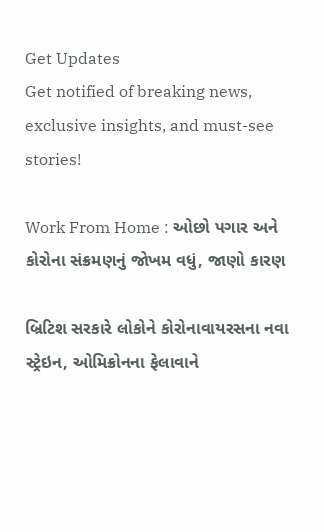Get Updates
Get notified of breaking news, exclusive insights, and must-see stories!

Work From Home : ઓછો પગાર અને કોરોના સંક્રમણનું જોખમ વધું, જાણો કારણ

બ્રિટિશ સરકારે લોકોને કોરોનાવાયરસના નવા સ્ટ્રેઇન, ઓમિક્રોનના ફેલાવાને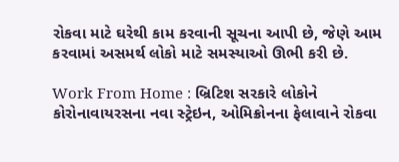રોકવા માટે ઘરેથી કામ કરવાની સૂચના આપી છે, જેણે આમ કરવામાં અસમર્થ લોકો માટે સમસ્યાઓ ઊભી કરી છે.

Work From Home : બ્રિટિશ સરકારે લોકોને કોરોનાવાયરસના નવા સ્ટ્રેઇન, ઓમિક્રોનના ફેલાવાને રોકવા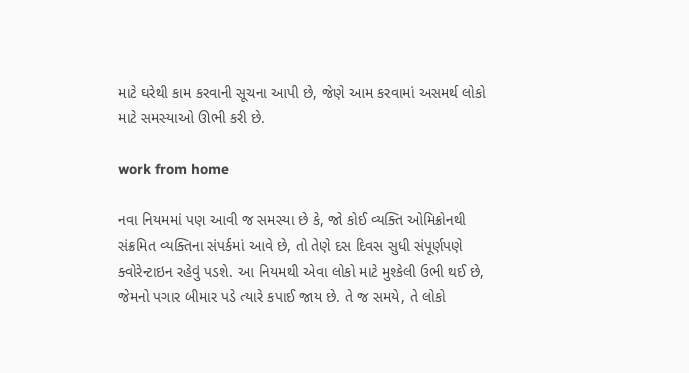માટે ઘરેથી કામ કરવાની સૂચના આપી છે, જેણે આમ કરવામાં અસમર્થ લોકો માટે સમસ્યાઓ ઊભી કરી છે.

work from home

નવા નિયમમાં પણ આવી જ સમસ્યા છે કે, જો કોઈ વ્યક્તિ ઓમિક્રોનથી સંક્રમિત વ્યક્તિના સંપર્કમાં આવે છે, તો તેણે દસ દિવસ સુધી સંપૂર્ણપણે ક્વોરેન્ટાઇન રહેવું પડશે. આ નિયમથી એવા લોકો માટે મુશ્કેલી ઉભી થઈ છે, જેમનો પગાર બીમાર પડે ત્યારે કપાઈ જાય છે. તે જ સમયે, તે લોકો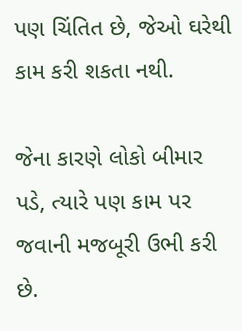પણ ચિંતિત છે, જેઓ ઘરેથી કામ કરી શકતા નથી.

જેના કારણે લોકો બીમાર પડે, ત્યારે પણ કામ પર જવાની મજબૂરી ઉભી કરી છે.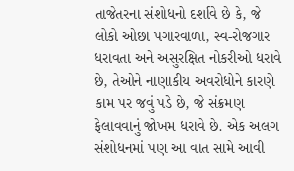તાજેતરના સંશોધનો દર્શાવે છે કે, જે લોકો ઓછા પગારવાળા, સ્વ-રોજગાર ધરાવતા અને અસુરક્ષિત નોકરીઓ ધરાવે છે, તેઓને નાણાકીય અવરોધોને કારણે કામ પર જવું પડે છે, જે સંક્રમણ ફેલાવવાનું જોખમ ધરાવે છે. એક અલગ સંશોધનમાં પણ આ વાત સામે આવી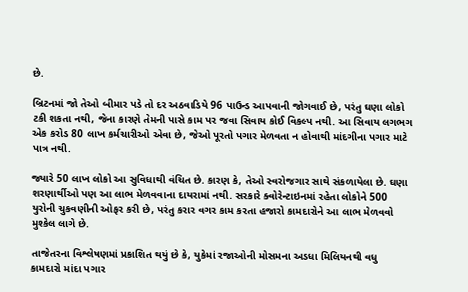છે.

બ્રિટનમાં જો તેઓ બીમાર પડે તો દર અઠવાડિયે 96 પાઉન્ડ આપવાની જોગવાઈ છે, પરંતુ ઘણા લોકો ટકી શકતા નથી, જેના કારણે તેમની પાસે કામ પર જવા સિવાય કોઈ વિકલ્પ નથી. આ સિવાય લગભગ એક કરોડ 80 લાખ કર્મચારીઓ એવા છે, જેઓ પૂરતો પગાર મેળવતા ન હોવાથી માંદગીના પગાર માટે પાત્ર નથી.

જ્યારે 50 લાખ લોકો આ સુવિધાથી વંચિત છે. કારણ કે, તેઓ સ્વરોજગાર સાથે સંકળાયેલા છે. ઘણા શરણાર્થીઓ પણ આ લાભ મેળવવાના દાયરામાં નથી. સરકારે ક્વોરેન્ટાઇનમાં રહેતા લોકોને 500 યુરોની ચુકવણીની ઓફર કરી છે, પરંતુ કરાર વગર કામ કરતા હજારો કામદારોને આ લાભ મેળવવો મુશ્કેલ લાગે છે.

તાજેતરના વિશ્લેષણમાં પ્રકાશિત થયું છે કે, યુકેમાં રજાઓની મોસમના અડધા મિલિયનથી વધુ કામદારો માંદા પગાર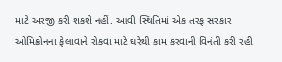માટે અરજી કરી શકશે નહીં. આવી સ્થિતિમાં એક તરફ સરકાર ઓમિક્રોનના ફેલાવાને રોકવા માટે ઘરેથી કામ કરવાની વિનંતી કરી રહી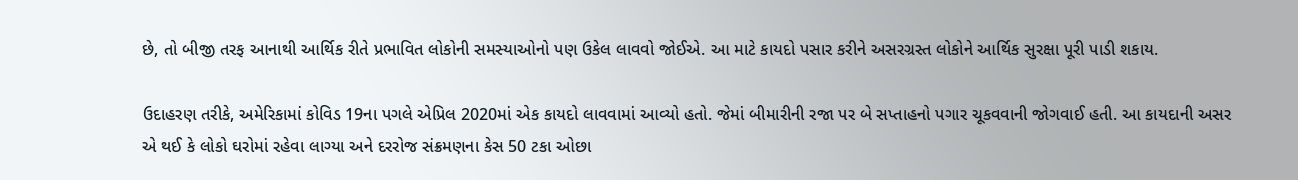છે, તો બીજી તરફ આનાથી આર્થિક રીતે પ્રભાવિત લોકોની સમસ્યાઓનો પણ ઉકેલ લાવવો જોઈએ. આ માટે કાયદો પસાર કરીને અસરગ્રસ્ત લોકોને આર્થિક સુરક્ષા પૂરી પાડી શકાય.

ઉદાહરણ તરીકે, અમેરિકામાં કોવિડ 19ના પગલે એપ્રિલ 2020માં એક કાયદો લાવવામાં આવ્યો હતો. જેમાં બીમારીની રજા પર બે સપ્તાહનો પગાર ચૂકવવાની જોગવાઈ હતી. આ કાયદાની અસર એ થઈ કે લોકો ઘરોમાં રહેવા લાગ્યા અને દરરોજ સંક્રમણના કેસ 50 ટકા ઓછા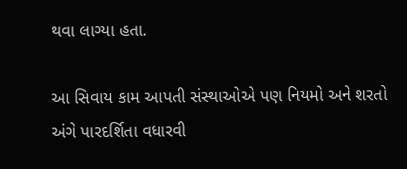થવા લાગ્યા હતા.

આ સિવાય કામ આપતી સંસ્થાઓએ પણ નિયમો અને શરતો અંગે પારદર્શિતા વધારવી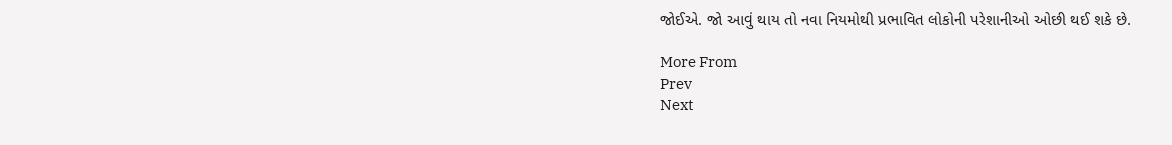જોઈએ. જો આવું થાય તો નવા નિયમોથી પ્રભાવિત લોકોની પરેશાનીઓ ઓછી થઈ શકે છે.

More From
Prev
Next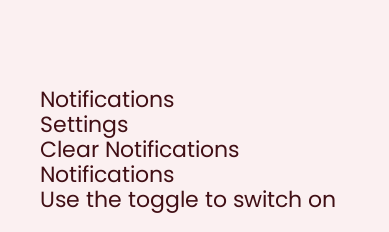Notifications
Settings
Clear Notifications
Notifications
Use the toggle to switch on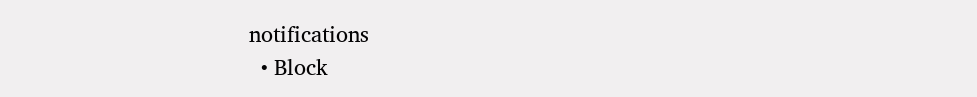notifications
  • Block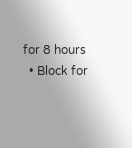for 8 hours
  • Block for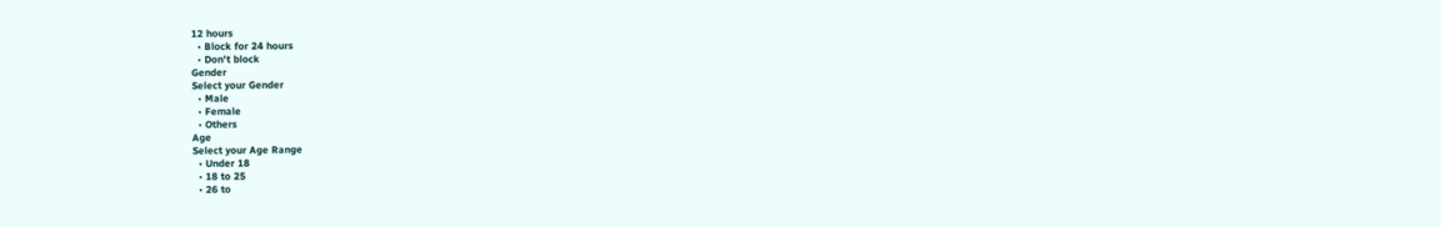12 hours
  • Block for 24 hours
  • Don't block
Gender
Select your Gender
  • Male
  • Female
  • Others
Age
Select your Age Range
  • Under 18
  • 18 to 25
  • 26 to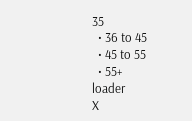35
  • 36 to 45
  • 45 to 55
  • 55+
loader
X